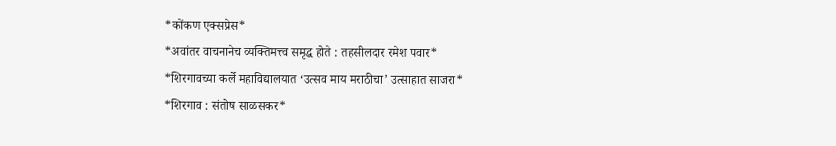*कोंकण एक्सप्रेस*
*अवांतर वाचनानेच व्यक्तिमत्त्व समृद्ध होते : तहसीलदार रमेश पवार*
*शिरगावच्या कर्ले महाविद्यालयात ‘उत्सव माय मराठीचा’ उत्साहात साजरा*
*शिरगाव : संतोष साळसकर*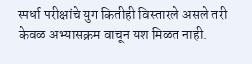स्पर्धा परीक्षांचे युग कितीही विस्तारले असले तरी केवळ अभ्यासक्रम वाचून यश मिळत नाही.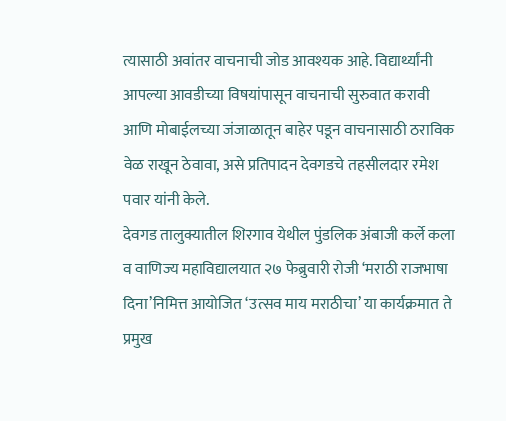त्यासाठी अवांतर वाचनाची जोड आवश्यक आहे. विद्यार्थ्यांनी आपल्या आवडीच्या विषयांपासून वाचनाची सुरुवात करावी आणि मोबाईलच्या जंजाळातून बाहेर पडून वाचनासाठी ठराविक वेळ राखून ठेवावा, असे प्रतिपादन देवगडचे तहसीलदार रमेश पवार यांनी केले.
देवगड तालुक्यातील शिरगाव येथील पुंडलिक अंबाजी कर्ले कला व वाणिज्य महाविद्यालयात २७ फेब्रुवारी रोजी ‘मराठी राजभाषा दिना’निमित्त आयोजित ‘उत्सव माय मराठीचा’ या कार्यक्रमात ते प्रमुख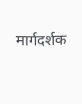मार्गदर्शक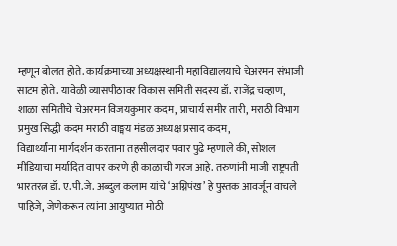म्हणून बोलत होते. कार्यक्रमाच्या अध्यक्षस्थानी महाविद्यालयाचे चेअरमन संभाजी साटम होते. यावेळी व्यासपीठावर विकास समिती सदस्य डॉ. राजेंद्र चव्हाण, शाळा समितीचे चेअरमन विजयकुमार कदम, प्राचार्य समीर तारी, मराठी विभाग प्रमुख सिद्धी कदम मराठी वाङ्मय मंडळ अध्यक्ष प्रसाद कदम,
विद्यार्थ्यांना मार्गदर्शन करताना तहसीलदार पवार पुढे म्हणाले की, सोशल मीडियाचा मर्यादित वापर करणे ही काळाची गरज आहे. तरुणांनी माजी राष्ट्रपती भारतरत्न डॉ. ए.पी.जे. अब्दुल कलाम यांचे ‘अग्निपंख’ हे पुस्तक आवर्जून वाचले पाहिजे, जेणेकरून त्यांना आयुष्यात मोठी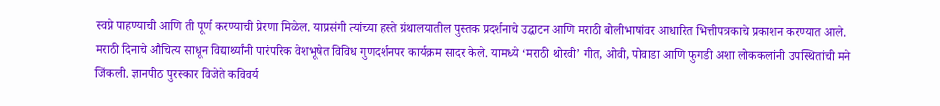स्वप्ने पाहण्याची आणि ती पूर्ण करण्याची प्रेरणा मिळेल. याप्रसंगी त्यांच्या हस्ते ग्रंथालयातील पुस्तक प्रदर्शनाचे उद्घाटन आणि मराठी बोलीभाषांवर आधारित भित्तीपत्रकाचे प्रकाशन करण्यात आले. मराठी दिनाचे औचित्य साधून विद्यार्थ्यांनी पारंपरिक वेशभूषेत विविध गुणदर्शनपर कार्यक्रम सादर केले. यामध्ये ‘मराठी थोरवी’ गीत, ओवी, पोवाडा आणि फुगडी अशा लोककलांनी उपस्थितांची मने जिंकली. ज्ञानपीठ पुरस्कार विजेते कविवर्य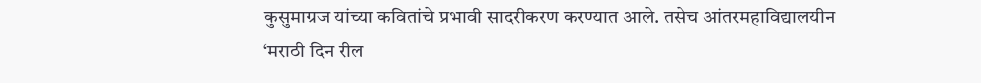कुसुमाग्रज यांच्या कवितांचे प्रभावी सादरीकरण करण्यात आले. तसेच आंतरमहाविद्यालयीन ‘मराठी दिन रील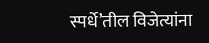स्पर्धे’तील विजेत्यांना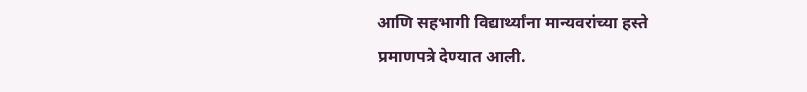आणि सहभागी विद्यार्थ्यांना मान्यवरांच्या हस्ते प्रमाणपत्रे देण्यात आली.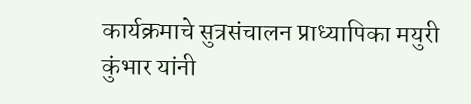कार्यक्रमाचे सुत्रसंचालन प्राध्यापिका मयुरी कुंभार यांनी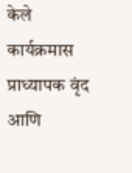केले कार्यक्रमास प्राध्यापक वृंद आणि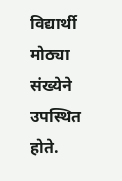विद्यार्थी मोठ्या संख्येने उपस्थित होते.